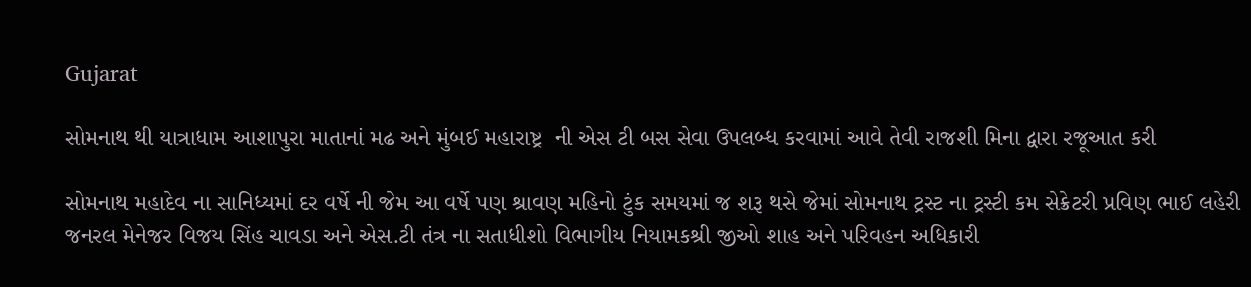Gujarat

સોમનાથ થી યાત્રાધામ આશાપુરા માતાનાં મઢ અને મુંબઈ મહારાષ્ટ્ર  ની એસ ટી બસ સેવા ઉપલબ્ધ કરવામાં આવે તેવી રાજશી મિના દ્વારા રજૂઆત કરી

સોમનાથ મહાદેવ ના સાનિધ્યમાં દર વર્ષે ની જેમ આ વર્ષે પણ શ્રાવણ મહિનો ટુંક સમયમાં જ શરૂ થસે જેમાં સોમનાથ ટ્રસ્ટ ના ટ્રસ્ટી કમ સેક્રેટરી પ્રવિણ ભાઈ લહેરી જનરલ મેનેજર વિજય સિંહ ચાવડા અને એસ.ટી તંત્ર ના સતાધીશો વિભાગીય નિયામકશ્રી જીઓ શાહ અને પરિવહન અધિકારી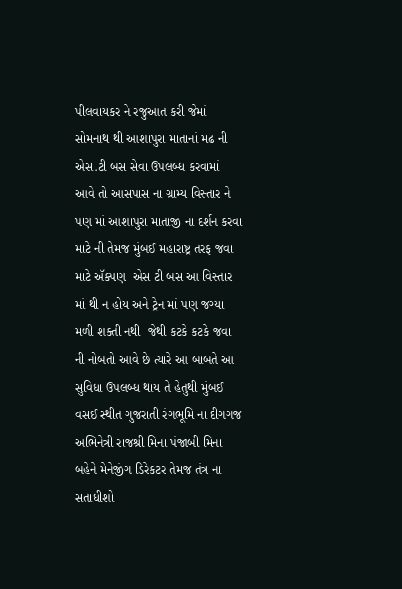પીલવાયકર ને રજુઆત કરી જેમાં સોમનાથ થી આશાપુરા માતાનાં મઢ ની એસ.ટી બસ સેવા ઉપલબ્ધ કરવામાં આવે તો આસપાસ ના ગ્રામ્ય વિસ્તાર ને પણ માં આશાપુરા માતાજી ના દર્શન કરવા માટે ની તેમજ મુંબઈ મહારાષ્ટ્ર તરફ જવા માટે ઍક્પણ  એસ ટી બસ આ વિસ્તાર માં થી ન હોય અને ટ્રેન માં પણ જગ્યા મળી શક્તી નથી  જેથી કટકે કટકે જવા ની નોબતો આવે છે ત્યારે આ બાબતે આ  સુવિધા ઉપલબ્ધ થાય તે હેતુથી મુંબઈ વસઈ સ્થીત ગુજરાતી રંગભૂમિ ના દીગગજ અભિનેત્રી રાજશ્રી મિના પંજાબી મિના બહેને મેનેજીંગ ડિરેકટર તેમજ તંત્ર ના સતાધીશો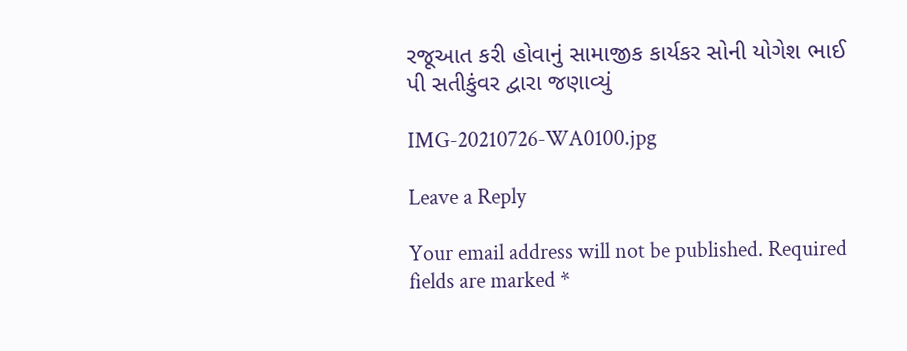રજૂઆત કરી હોવાનું સામાજીક કાર્યકર સોની યોગેશ ભાઈ પી સતીકુંવર દ્વારા જણાવ્યું

IMG-20210726-WA0100.jpg

Leave a Reply

Your email address will not be published. Required fields are marked *